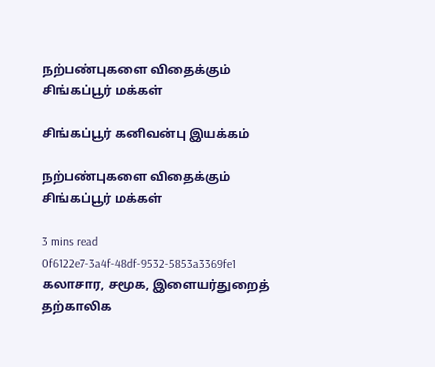நற்பண்புகளை விதைக்கும் சிங்கப்பூர் மக்கள்

சிங்கப்பூர் கனிவன்பு இயக்கம்

நற்பண்புகளை விதைக்கும் சிங்கப்பூர் மக்கள்

3 mins read
0f6122e7-3a4f-48df-9532-5853a3369fe1
கலாசார, சமூக, இளையர்துறைத் தற்காலிக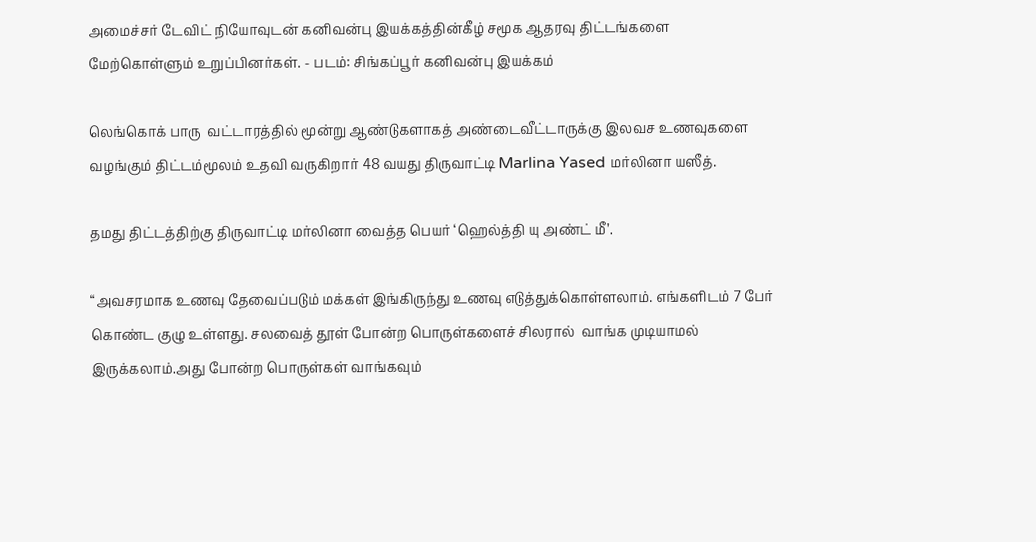அமைச்சர் டேவிட் நியோவுடன் கனிவன்பு இயக்கத்தின்கீழ் சமூக ஆதரவு திட்டங்களை மேற்கொள்ளும் உறுப்பினர்கள். - படம்: சிங்கப்பூர் கனிவன்பு இயக்கம்

லெங்கொக் பாரு  வட்டாரத்தில் மூன்று ஆண்டுகளாகத் அண்டைவீட்டாருக்கு இலவச உணவுகளை வழங்கும் திட்டம்மூலம் உதவி வருகிறார் 48 வயது திருவாட்டி Marlina Yased மர்லினா யஸீத்.

தமது திட்டத்திற்கு திருவாட்டி மர்லினா வைத்த பெயர் ‘ஹெல்த்தி யு அண்ட் மீ’.

“அவசரமாக உணவு தேவைப்படும் மக்கள் இங்கிருந்து உணவு எடுத்துக்கொள்ளலாம். எங்களிடம் 7 பேர் கொண்ட குழு உள்ளது. சலவைத் தூள் போன்ற பொருள்களைச் சிலரால்  வாங்க முடியாமல் இருக்கலாம்.அது போன்ற பொருள்கள் வாங்கவும்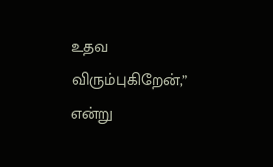உதவ விரும்புகிறேன்,” என்று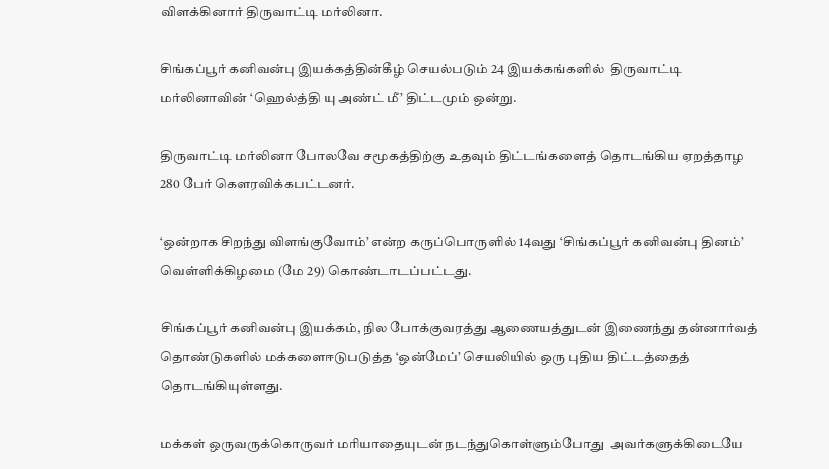விளக்கினார் திருவாட்டி மர்லினா.

சிங்கப்பூர் கனிவன்பு இயக்கத்தின்கீழ் செயல்படும் 24 இயக்கங்களில்  திருவாட்டி மர்லினாவின் ‘ஹெல்த்தி யு அண்ட் மீ’ திட்டமும் ஒன்று.

திருவாட்டி மர்லினா போலவே சமூகத்திற்கு உதவும் திட்டங்களைத் தொடங்கிய ஏறத்தாழ 280 பேர் கெளரவிக்கபட்டனர்.

‘ஒன்றாக சிறந்து விளங்குவோம்’ என்ற கருப்பொருளில் 14வது ‘சிங்கப்பூர் கனிவன்பு தினம்’ வெள்ளிக்கிழமை (மே 29) கொண்டாடப்பட்டது.

சிங்கப்பூர் கனிவன்பு இயக்கம், நில போக்குவரத்து ஆணையத்துடன் இணைந்து தன்னார்வத் தொண்டுகளில் மக்களைஈடுபடுத்த ‘ஒன்மேப்’ செயலியில் ஒரு புதிய திட்டத்தைத் தொடங்கியுள்ளது.

மக்கள் ஒருவருக்கொருவர் மரியாதையுடன் நடந்துகொள்ளும்போது  அவர்களுக்கிடையே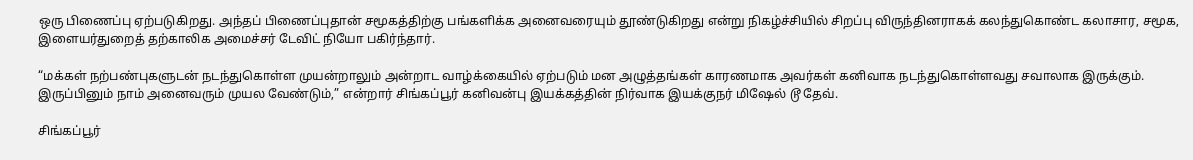ஒரு பிணைப்பு ஏற்படுகிறது. அந்தப் பிணைப்புதான் சமூகத்திற்கு பங்களிக்க அனைவரையும் தூண்டுகிறது என்று நிகழ்ச்சியில் சிறப்பு விருந்தினராகக் கலந்துகொண்ட கலாசார, சமூக, இளையர்துறைத் தற்காலிக அமைச்சர் டேவிட் நியோ பகிர்ந்தார்.

“மக்கள் நற்பண்புகளுடன் நடந்துகொள்ள முயன்றாலும் அன்றாட வாழ்க்கையில் ஏற்படும் மன அழுத்தங்கள் காரணமாக அவர்கள் கனிவாக நடந்துகொள்ளவது சவாலாக இருக்கும். இருப்பினும் நாம் அனைவரும் முயல வேண்டும்,” என்றார் சிங்கப்பூர் கனிவன்பு இயக்கத்தின் நிர்வாக இயக்குநர் மிஷேல் டூ தேவ்.

சிங்கப்பூர்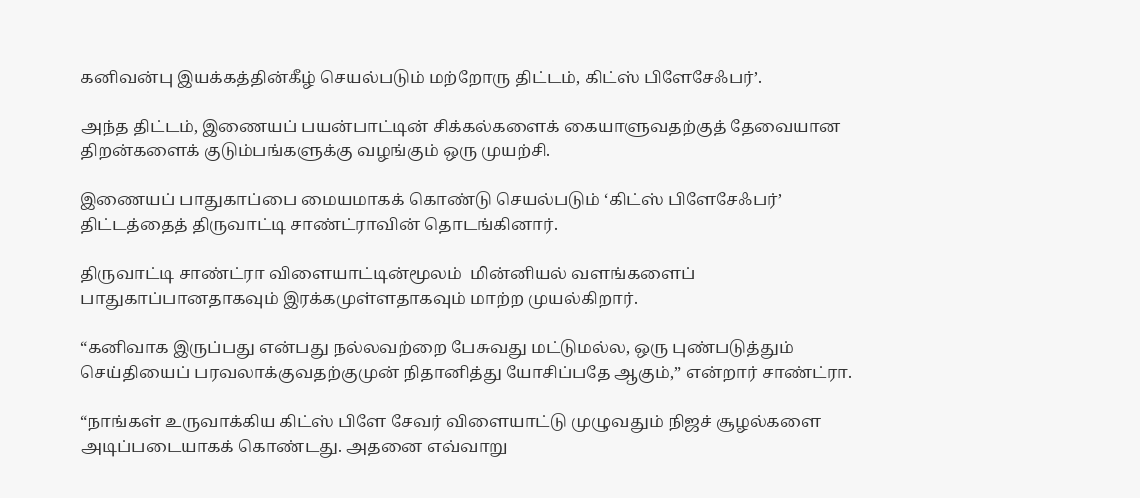கனிவன்பு இயக்கத்தின்கீழ் செயல்படும் மற்றோரு திட்டம், கிட்ஸ் பிளேசேஃபர்’.

அந்த திட்டம், இணையப் பயன்பாட்டின் சிக்கல்களைக் கையாளுவதற்குத் தேவையான திறன்களைக் குடும்பங்களுக்கு வழங்கும் ஒரு முயற்சி.

இணையப் பாதுகாப்பை மையமாகக் கொண்டு செயல்படும் ‘கிட்ஸ் பிளேசேஃபர்’ திட்டத்தைத் திருவாட்டி சாண்ட்ராவின் தொடங்கினார்.

திருவாட்டி சாண்ட்ரா விளையாட்டின்மூலம்  மின்னியல் வளங்களைப் பாதுகாப்பானதாகவும் இரக்கமுள்ளதாகவும் மாற்ற முயல்கிறார்.

“கனிவாக இருப்பது என்பது நல்லவற்றை பேசுவது மட்டுமல்ல, ஒரு புண்படுத்தும் செய்தியைப் பரவலாக்குவதற்குமுன் நிதானித்து யோசிப்பதே ஆகும்,” என்றார் சாண்ட்ரா.

“நாங்கள் உருவாக்கிய கிட்ஸ் பிளே சேவர் விளையாட்டு முழுவதும் நிஜச் சூழல்களை அடிப்படையாகக் கொண்டது. அதனை எவ்வாறு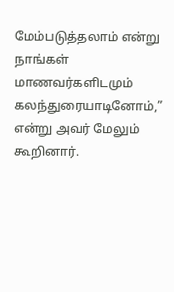மேம்படுத்தலாம் என்று நாங்கள் மாணவர்களிடமும் கலந்துரையாடினோம்,” என்று அவர் மேலும் கூறினார்.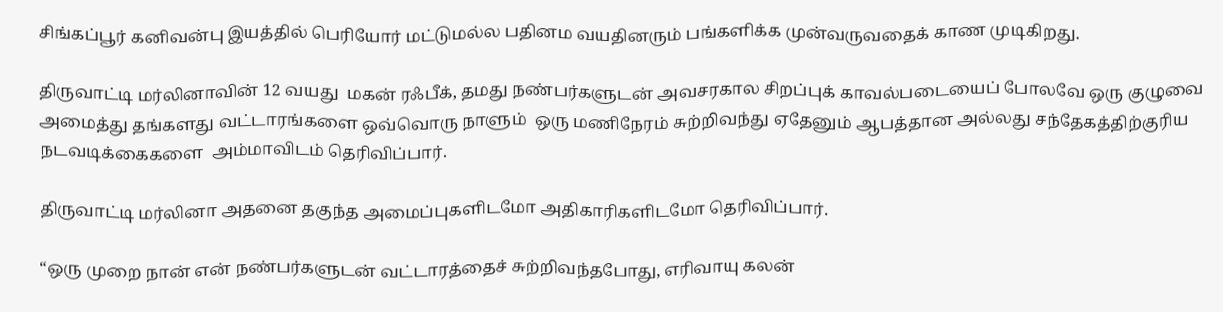சிங்கப்பூர் கனிவன்பு இயத்தில் பெரியோர் மட்டுமல்ல பதினம வயதினரும் பங்களிக்க முன்வருவதைக் காண முடிகிறது.

திருவாட்டி மர்லினாவின் 12 வயது  மகன் ரஃபீக், தமது நண்பர்களுடன் அவசரகால சிறப்புக் காவல்படையைப் போலவே ஒரு குழுவை அமைத்து தங்களது வட்டாரங்களை ஒவ்வொரு நாளும்  ஒரு மணிநேரம் சுற்றிவந்து ஏதேனும் ஆபத்தான அல்லது சந்தேகத்திற்குரிய நடவடிக்கைகளை  அம்மாவிடம் தெரிவிப்பார்.

திருவாட்டி மர்லினா அதனை தகுந்த அமைப்புகளிடமோ அதிகாரிகளிடமோ தெரிவிப்பார்.

“ஒரு முறை நான் என் நண்பர்களுடன் வட்டாரத்தைச் சுற்றிவந்தபோது, எரிவாயு கலன்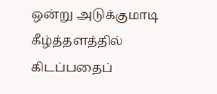ஒன்று அடுக்குமாடி கீழ்த்தளத்தில் கிடப்பதைப்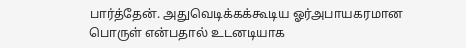பார்த்தேன். அதுவெடிக்கக்கூடிய ஓர்அபாயகரமான பொருள் என்பதால் உடனடியாக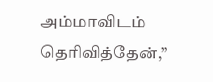அம்மாவிடம் தெரிவித்தேன்,”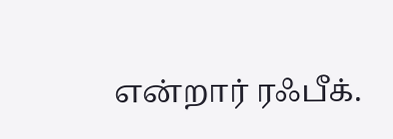என்றார் ரஃபீக்.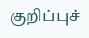குறிப்புச்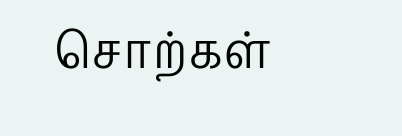சொற்கள்